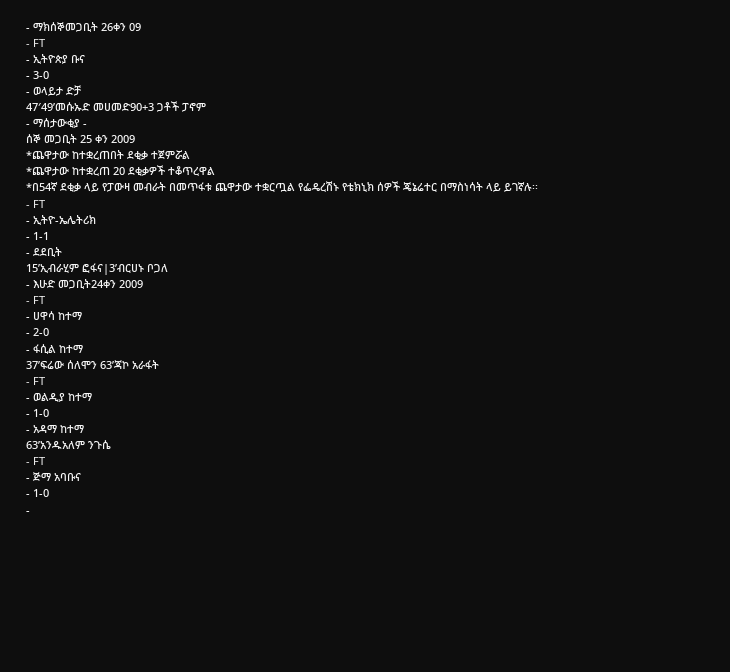- ማክሰኞመጋቢት 26ቀን 09
- FT
- ኢትዮጵያ ቡና
- 3-0
- ወላይታ ድቻ
47′49’መሱኡድ መሀመድ90+3 ጋቶች ፓኖም
- ማሰታውቂያ -
ሰኞ መጋቢት 25 ቀን 2009
*ጨዋታው ከተቋረጠበት ደቂቃ ተጀምሯል
*ጨዋታው ከተቋረጠ 20 ደቂቃዎች ተቆጥረዋል
*በ54ኛ ደቂቃ ላይ የፓውዛ መብራት በመጥፋቱ ጨዋታው ተቋርጧል የፌዴረሽኑ የቴክኒክ ሰዎች ጄኔሬተር በማስነሳት ላይ ይገኛሉ፡፡
- FT
- ኢትዮ-ኤሌትሪክ
- 1-1
- ደደቢት
15’ኢብራሂም ፎፋና|3’ብርሀኑ ቦጋለ
- እሁድ መጋቢት24ቀን 2009
- FT
- ሀዋሳ ከተማ
- 2-0
- ፋሲል ከተማ
37’ፍሬው ሰለሞን 63’ጃኮ አራፋት
- FT
- ወልዲያ ከተማ
- 1-0
- አዳማ ከተማ
63’አንዱአለም ንጉሴ
- FT
- ጅማ አባቡና
- 1-0
-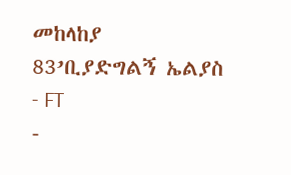መከላከያ
83’ቢያድግልኝ ኤልያስ
- FT
-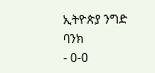ኢትዮጵያ ንግድ ባንክ
- 0-0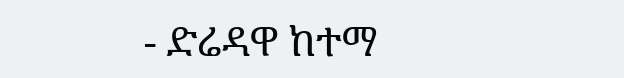- ድሬዳዋ ከተማ